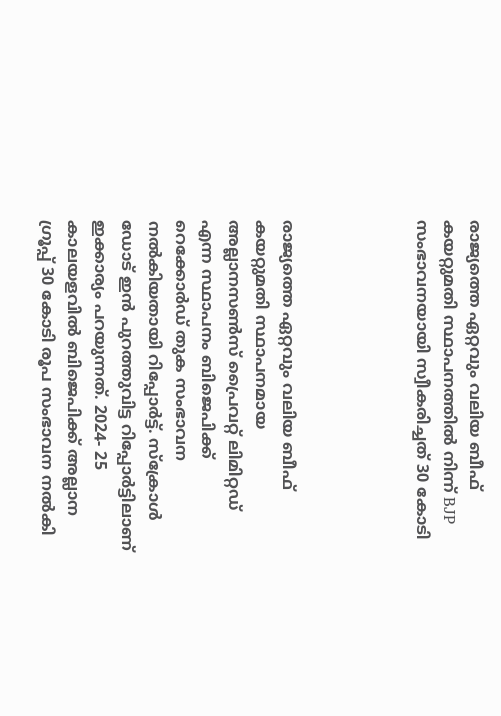രാജ്യത്തെ ഏറ്റവും വലിയ ബീഫ് കയറ്റുമതി സ്ഥാപനത്തിൽ നിന്ന് BJP സംഭാവനയായി സ്വീകരിച്ചത് 30 കോടി




രാജ്യത്തെ ഏറ്റവും വലിയ ബീഫ് കയറ്റുമതി സ്ഥാപനമായ അല്ലാനസൺസ് പ്രൈവറ്റ് ലിമിറ്റഡ് എന്ന സ്ഥാപനം ബിജെപിക്ക് റെക്കോർഡ് തുക സംഭാവന നൽകിയതായി റിപ്പോർട്ട്. സ്‌ക്രോൾ ഡോട് ഇൻ പുറത്തുവിട്ട റിപ്പോർട്ടിലാണ് ഇക്കാര്യം പറയുന്നത്. 2024- 25 കാലയളവിൽ ബിജെപിക്ക് അല്ലാന ഗ്രൂപ്പ് 30 കോടി രൂപ സംഭാവന നൽകി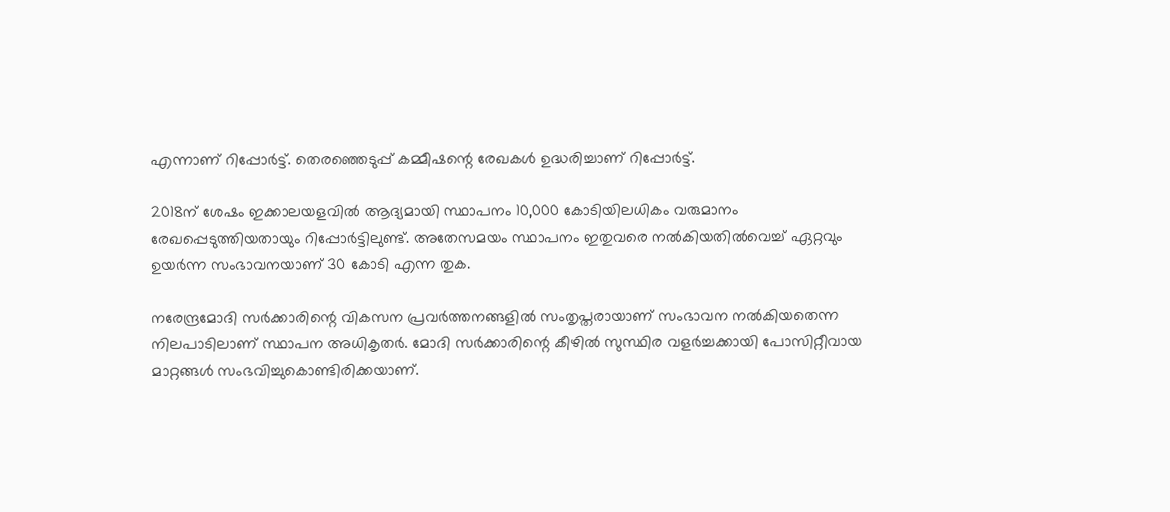എന്നാണ് റിപ്പോർട്ട്. തെരഞ്ഞെടുപ്പ് കമ്മീഷന്റെ രേഖകൾ ഉദ്ധരിച്ചാണ് റിപ്പോർട്ട്.

2018ന് ശേഷം ഇക്കാലയളവിൽ ആദ്യമായി സ്ഥാപനം 10,000 കോടിയിലധികം വരുമാനം രേഖപ്പെടുത്തിയതായും റിപ്പോർട്ടിലുണ്ട്. അതേസമയം സ്ഥാപനം ഇതുവരെ നൽകിയതിൽവെച്ച് ഏറ്റവും ഉയർന്ന സംഭാവനയാണ് 30 കോടി എന്ന തുക.

നരേന്ദ്രമോദി സർക്കാരിന്റെ വികസന പ്രവർത്തനങ്ങളിൽ സംതൃപ്തരായാണ് സംഭാവന നൽകിയതെന്ന നിലപാടിലാണ് സ്ഥാപന അധികൃതർ. മോദി സർക്കാരിന്റെ കീഴിൽ സുസ്ഥിര വളർച്ചക്കായി പോസിറ്റീവായ മാറ്റങ്ങൾ സംഭവിച്ചുകൊണ്ടിരിക്കയാണ്.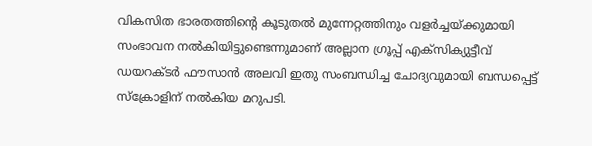വികസിത ഭാരതത്തിന്റെ കൂടുതൽ മുന്നേറ്റത്തിനും വളർച്ചയ്ക്കുമായി സംഭാവന നൽകിയിട്ടുണ്ടെന്നുമാണ് അല്ലാന ഗ്രൂപ്പ് എക്‌സിക്യുട്ടീവ് ഡയറക്ടർ ഫൗസാൻ അലവി ഇതു സംബന്ധിച്ച ചോദ്യവുമായി ബന്ധപ്പെട്ട് സ്‌ക്രോളിന് നൽകിയ മറുപടി.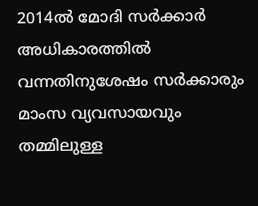2014ൽ മോദി സർക്കാർ അധികാരത്തിൽ വന്നതിനുശേഷം സർക്കാരും മാംസ വ്യവസായവും തമ്മിലുള്ള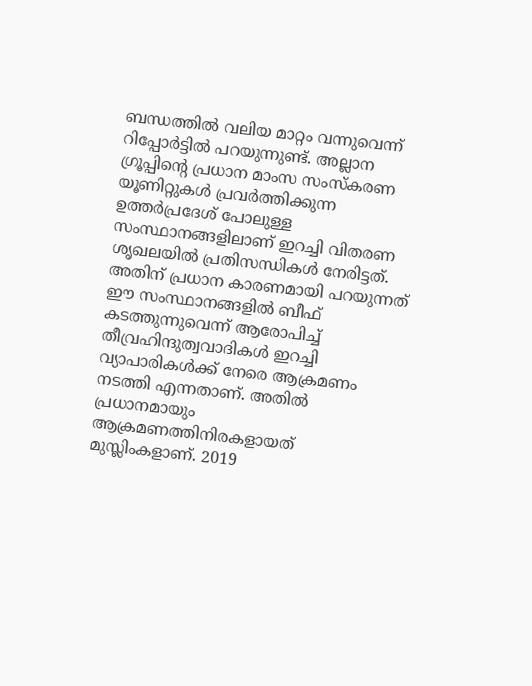ബന്ധത്തിൽ വലിയ മാറ്റം വന്നുവെന്ന് റിപ്പോർട്ടിൽ പറയുന്നുണ്ട്. അല്ലാന ഗ്രൂപ്പിന്റെ പ്രധാന മാംസ സംസ്‌കരണ യൂണിറ്റുകൾ പ്രവർത്തിക്കുന്ന ഉത്തർപ്രദേശ് പോലുള്ള സംസ്ഥാനങ്ങളിലാണ് ഇറച്ചി വിതരണ ശൃഖലയിൽ പ്രതിസന്ധികൾ നേരിട്ടത്. അതിന് പ്രധാന കാരണമായി പറയുന്നത് ഈ സംസ്ഥാനങ്ങളിൽ ബീഫ് കടത്തുന്നുവെന്ന് ആരോപിച്ച് തീവ്രഹിന്ദുത്വവാദികൾ ഇറച്ചി വ്യാപാരികൾക്ക് നേരെ ആക്രമണം നടത്തി എന്നതാണ്. അതിൽ പ്രധാനമായും ആക്രമണത്തിനിരകളായത് മുസ്ലിംകളാണ്. 2019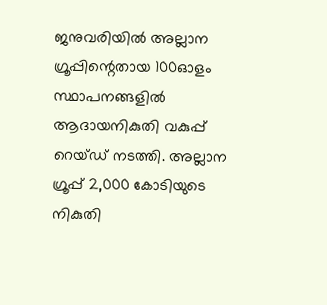ജനുവരിയിൽ അല്ലാന ഗ്രൂപ്പിന്റെതായ 100ഓളം സ്ഥാപനങ്ങളിൽ ആദായനികുതി വകുപ്പ് റെയ്ഡ് നടത്തി. അല്ലാന ഗ്രൂപ്പ് 2,000 കോടിയുടെ നികുതി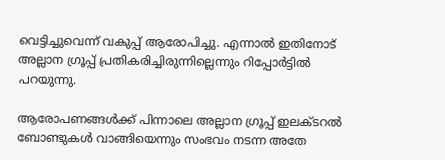വെട്ടിച്ചുവെന്ന് വകുപ്പ് ആരോപിച്ചു. എന്നാൽ ഇതിനോട് അല്ലാന ഗ്രൂപ്പ് പ്രതികരിച്ചിരുന്നില്ലെന്നും റിപ്പോർട്ടിൽ പറയുന്നു.

ആരോപണങ്ങൾക്ക് പിന്നാലെ അല്ലാന ഗ്രൂപ്പ് ഇലക്ടറൽ ബോണ്ടുകൾ വാങ്ങിയെന്നും സംഭവം നടന്ന അതേ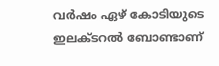വർഷം ഏഴ് കോടിയുടെ ഇലക്ടറൽ ബോണ്ടാണ്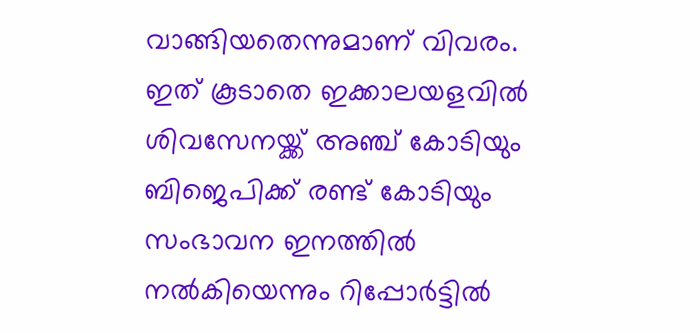വാങ്ങിയതെന്നുമാണ് വിവരം. ഇത് കൂടാതെ ഇക്കാലയളവിൽ ശിവസേനയ്ക്ക് അഞ്ച് കോടിയും ബിജെപിക്ക് രണ്ട് കോടിയും സംഭാവന ഇനത്തിൽ നൽകിയെന്നും റിപ്പോർട്ടിൽ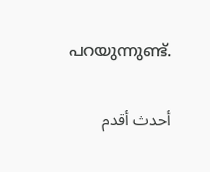പറയുന്നുണ്ട്.

أحدث أقدم